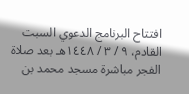افتتاح البرنامج الدعوي السبت القادم، ٩ / ٣ / ١٤٤٨هـ بعد صلاة الفجر مباشرة مسجد محمد بن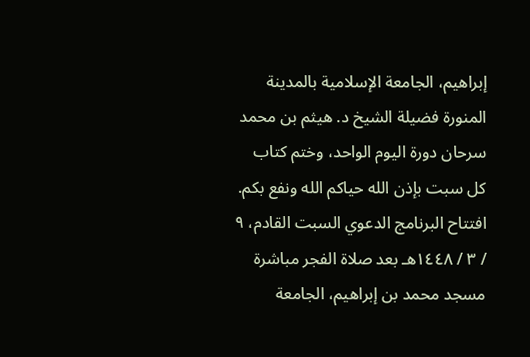إبراهيم، الجامعة الإسلامية بالمدينة المنورة فضيلة الشيخ د. هيثم بن محمد سرحان دورة اليوم الواحد، وختم كتاب كل سبت بإذن الله حياكم الله ونفع بكم. افتتاح البرنامج الدعوي السبت القادم، ٩ / ٣ / ١٤٤٨هـ بعد صلاة الفجر مباشرة مسجد محمد بن إبراهيم، الجامعة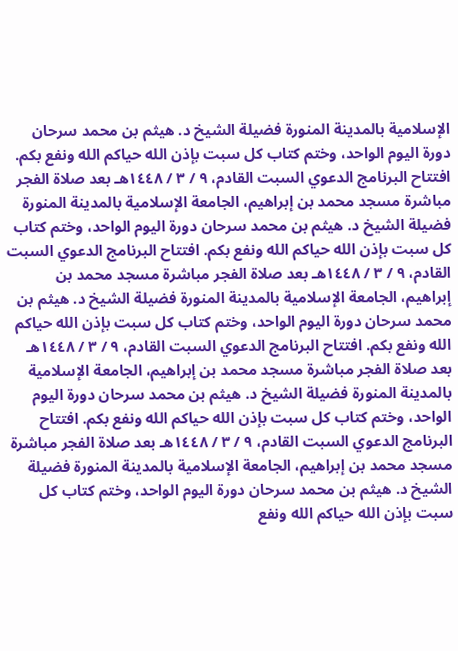الإسلامية بالمدينة المنورة فضيلة الشيخ د. هيثم بن محمد سرحان دورة اليوم الواحد، وختم كتاب كل سبت بإذن الله حياكم الله ونفع بكم. افتتاح البرنامج الدعوي السبت القادم، ٩ / ٣ / ١٤٤٨هـ بعد صلاة الفجر مباشرة مسجد محمد بن إبراهيم، الجامعة الإسلامية بالمدينة المنورة فضيلة الشيخ د. هيثم بن محمد سرحان دورة اليوم الواحد، وختم كتاب كل سبت بإذن الله حياكم الله ونفع بكم. افتتاح البرنامج الدعوي السبت القادم، ٩ / ٣ / ١٤٤٨هـ بعد صلاة الفجر مباشرة مسجد محمد بن إبراهيم، الجامعة الإسلامية بالمدينة المنورة فضيلة الشيخ د. هيثم بن محمد سرحان دورة اليوم الواحد، وختم كتاب كل سبت بإذن الله حياكم الله ونفع بكم. افتتاح البرنامج الدعوي السبت القادم، ٩ / ٣ / ١٤٤٨هـ بعد صلاة الفجر مباشرة مسجد محمد بن إبراهيم، الجامعة الإسلامية بالمدينة المنورة فضيلة الشيخ د. هيثم بن محمد سرحان دورة اليوم الواحد، وختم كتاب كل سبت بإذن الله حياكم الله ونفع بكم. افتتاح البرنامج الدعوي السبت القادم، ٩ / ٣ / ١٤٤٨هـ بعد صلاة الفجر مباشرة مسجد محمد بن إبراهيم، الجامعة الإسلامية بالمدينة المنورة فضيلة الشيخ د. هيثم بن محمد سرحان دورة اليوم الواحد، وختم كتاب كل سبت بإذن الله حياكم الله ونفع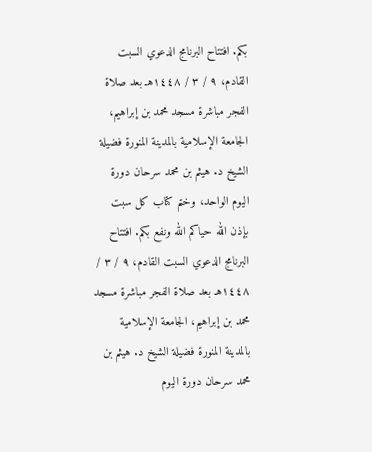بكم. افتتاح البرنامج الدعوي السبت القادم، ٩ / ٣ / ١٤٤٨هـ بعد صلاة الفجر مباشرة مسجد محمد بن إبراهيم، الجامعة الإسلامية بالمدينة المنورة فضيلة الشيخ د. هيثم بن محمد سرحان دورة اليوم الواحد، وختم كتاب كل سبت بإذن الله حياكم الله ونفع بكم. افتتاح البرنامج الدعوي السبت القادم، ٩ / ٣ / ١٤٤٨هـ بعد صلاة الفجر مباشرة مسجد محمد بن إبراهيم، الجامعة الإسلامية بالمدينة المنورة فضيلة الشيخ د. هيثم بن محمد سرحان دورة اليوم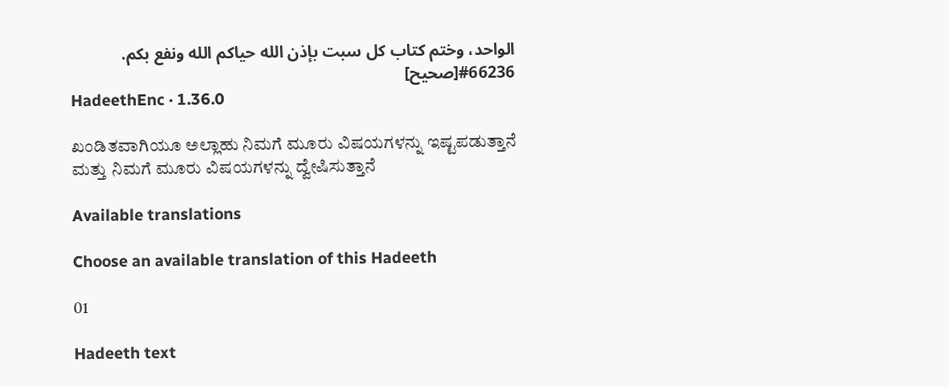الواحد، وختم كتاب كل سبت بإذن الله حياكم الله ونفع بكم.
#66236[صحيح]
HadeethEnc · 1.36.0

ಖಂಡಿತವಾಗಿಯೂ ಅಲ್ಲಾಹು ನಿಮಗೆ ಮೂರು ವಿಷಯಗಳನ್ನು ಇಷ್ಟಪಡುತ್ತಾನೆ ಮತ್ತು ನಿಮಗೆ ಮೂರು ವಿಷಯಗಳನ್ನು ದ್ವೇಷಿಸುತ್ತಾನೆ

Available translations

Choose an available translation of this Hadeeth

01

Hadeeth text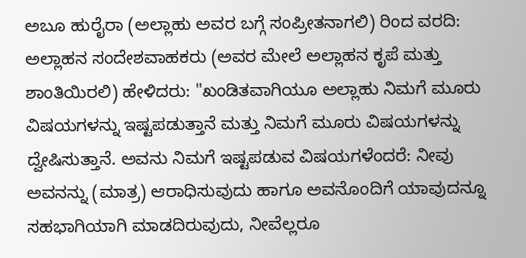ಅಬೂ ಹುರೈರಾ (ಅಲ್ಲಾಹು ಅವರ ಬಗ್ಗೆ ಸಂಪ್ರೀತನಾಗಲಿ) ರಿಂದ ವರದಿ: ಅಲ್ಲಾಹನ ಸಂದೇಶವಾಹಕರು (ಅವರ ಮೇಲೆ ಅಲ್ಲಾಹನ ಕೃಪೆ ಮತ್ತು ಶಾಂತಿಯಿರಲಿ) ಹೇಳಿದರು: "ಖಂಡಿತವಾಗಿಯೂ ಅಲ್ಲಾಹು ನಿಮಗೆ ಮೂರು ವಿಷಯಗಳನ್ನು ಇಷ್ಟಪಡುತ್ತಾನೆ ಮತ್ತು ನಿಮಗೆ ಮೂರು ವಿಷಯಗಳನ್ನು ದ್ವೇಷಿಸುತ್ತಾನೆ. ಅವನು ನಿಮಗೆ ಇಷ್ಟಪಡುವ ವಿಷಯಗಳೆಂದರೆ: ನೀವು ಅವನನ್ನು (ಮಾತ್ರ) ಆರಾಧಿಸುವುದು ಹಾಗೂ ಅವನೊಂದಿಗೆ ಯಾವುದನ್ನೂ ಸಹಭಾಗಿಯಾಗಿ ಮಾಡದಿರುವುದು, ನೀವೆಲ್ಲರೂ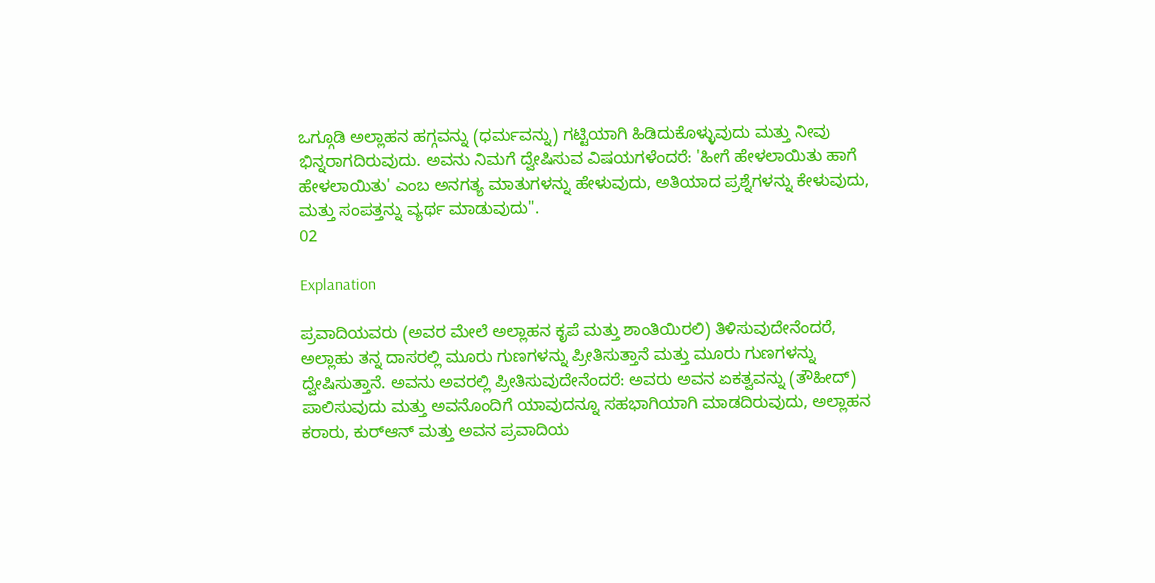ಒಗ್ಗೂಡಿ ಅಲ್ಲಾಹನ ಹಗ್ಗವನ್ನು (ಧರ್ಮವನ್ನು) ಗಟ್ಟಿಯಾಗಿ ಹಿಡಿದುಕೊಳ್ಳುವುದು ಮತ್ತು ನೀವು ಭಿನ್ನರಾಗದಿರುವುದು. ಅವನು ನಿಮಗೆ ದ್ವೇಷಿಸುವ ವಿಷಯಗಳೆಂದರೆ: 'ಹೀಗೆ ಹೇಳಲಾಯಿತು ಹಾಗೆ ಹೇಳಲಾಯಿತು' ಎಂಬ ಅನಗತ್ಯ ಮಾತುಗಳನ್ನು ಹೇಳುವುದು, ಅತಿಯಾದ ಪ್ರಶ್ನೆಗಳನ್ನು ಕೇಳುವುದು, ಮತ್ತು ಸಂಪತ್ತನ್ನು ವ್ಯರ್ಥ ಮಾಡುವುದು".
02

Explanation

ಪ್ರವಾದಿಯವರು (ಅವರ ಮೇಲೆ ಅಲ್ಲಾಹನ ಕೃಪೆ ಮತ್ತು ಶಾಂತಿಯಿರಲಿ) ತಿಳಿಸುವುದೇನೆಂದರೆ, ಅಲ್ಲಾಹು ತನ್ನ ದಾಸರಲ್ಲಿ ಮೂರು ಗುಣಗಳನ್ನು ಪ್ರೀತಿಸುತ್ತಾನೆ ಮತ್ತು ಮೂರು ಗುಣಗಳನ್ನು ದ್ವೇಷಿಸುತ್ತಾನೆ. ಅವನು ಅವರಲ್ಲಿ ಪ್ರೀತಿಸುವುದೇನೆಂದರೆ: ಅವರು ಅವನ ಏಕತ್ವವನ್ನು (ತೌಹೀದ್) ಪಾಲಿಸುವುದು ಮತ್ತು ಅವನೊಂದಿಗೆ ಯಾವುದನ್ನೂ ಸಹಭಾಗಿಯಾಗಿ ಮಾಡದಿರುವುದು, ಅಲ್ಲಾಹನ ಕರಾರು, ಕುರ್‌ಆನ್ ಮತ್ತು ಅವನ ಪ್ರವಾದಿಯ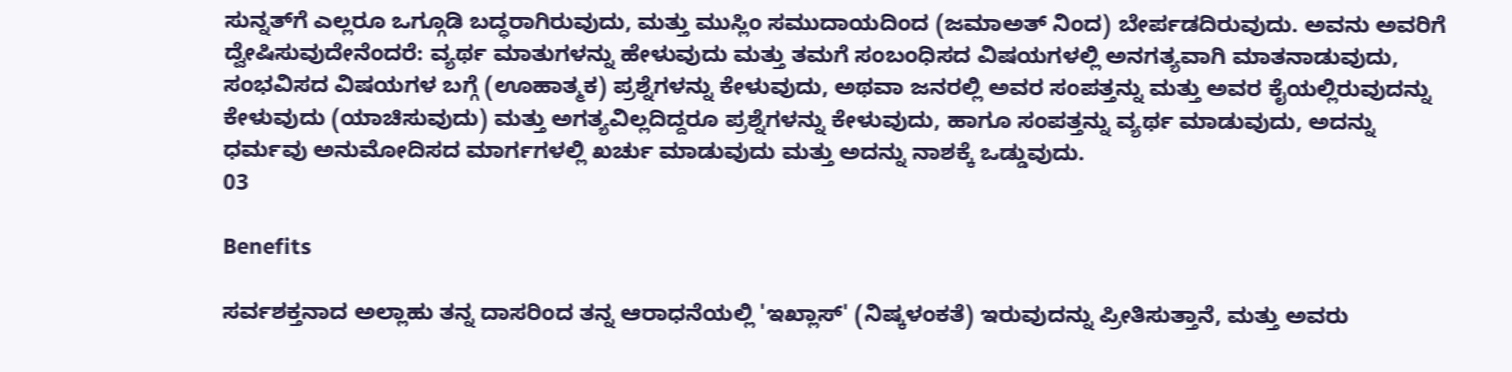ಸುನ್ನತ್‌ಗೆ ಎಲ್ಲರೂ ಒಗ್ಗೂಡಿ ಬದ್ಧರಾಗಿರುವುದು, ಮತ್ತು ಮುಸ್ಲಿಂ ಸಮುದಾಯದಿಂದ (ಜಮಾಅತ್ ನಿಂದ) ಬೇರ್ಪಡದಿರುವುದು. ಅವನು ಅವರಿಗೆ ದ್ವೇಷಿಸುವುದೇನೆಂದರೆ: ವ್ಯರ್ಥ ಮಾತುಗಳನ್ನು ಹೇಳುವುದು ಮತ್ತು ತಮಗೆ ಸಂಬಂಧಿಸದ ವಿಷಯಗಳಲ್ಲಿ ಅನಗತ್ಯವಾಗಿ ಮಾತನಾಡುವುದು, ಸಂಭವಿಸದ ವಿಷಯಗಳ ಬಗ್ಗೆ (ಊಹಾತ್ಮಕ) ಪ್ರಶ್ನೆಗಳನ್ನು ಕೇಳುವುದು, ಅಥವಾ ಜನರಲ್ಲಿ ಅವರ ಸಂಪತ್ತನ್ನು ಮತ್ತು ಅವರ ಕೈಯಲ್ಲಿರುವುದನ್ನು ಕೇಳುವುದು (ಯಾಚಿಸುವುದು) ಮತ್ತು ಅಗತ್ಯವಿಲ್ಲದಿದ್ದರೂ ಪ್ರಶ್ನೆಗಳನ್ನು ಕೇಳುವುದು, ಹಾಗೂ ಸಂಪತ್ತನ್ನು ವ್ಯರ್ಥ ಮಾಡುವುದು, ಅದನ್ನು ಧರ್ಮವು ಅನುಮೋದಿಸದ ಮಾರ್ಗಗಳಲ್ಲಿ ಖರ್ಚು ಮಾಡುವುದು ಮತ್ತು ಅದನ್ನು ನಾಶಕ್ಕೆ ಒಡ್ಡುವುದು.
03

Benefits

ಸರ್ವಶಕ್ತನಾದ ಅಲ್ಲಾಹು ತನ್ನ ದಾಸರಿಂದ ತನ್ನ ಆರಾಧನೆಯಲ್ಲಿ 'ಇಖ್ಲಾಸ್' (ನಿಷ್ಕಳಂಕತೆ) ಇರುವುದನ್ನು ಪ್ರೀತಿಸುತ್ತಾನೆ, ಮತ್ತು ಅವರು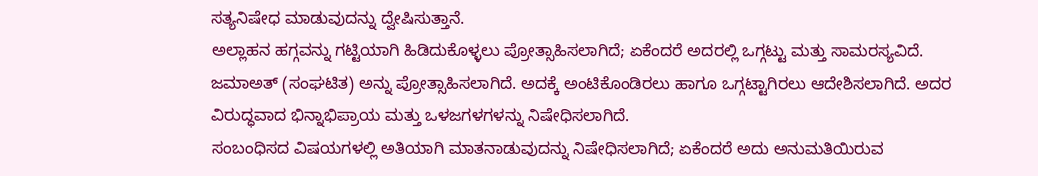ಸತ್ಯನಿಷೇಧ ಮಾಡುವುದನ್ನು ದ್ವೇಷಿಸುತ್ತಾನೆ.
ಅಲ್ಲಾಹನ ಹಗ್ಗವನ್ನು ಗಟ್ಟಿಯಾಗಿ ಹಿಡಿದುಕೊಳ್ಳಲು ಪ್ರೋತ್ಸಾಹಿಸಲಾಗಿದೆ; ಏಕೆಂದರೆ ಅದರಲ್ಲಿ ಒಗ್ಗಟ್ಟು ಮತ್ತು ಸಾಮರಸ್ಯವಿದೆ.
ಜಮಾಅತ್ (ಸಂಘಟಿತ) ಅನ್ನು ಪ್ರೋತ್ಸಾಹಿಸಲಾಗಿದೆ. ಅದಕ್ಕೆ ಅಂಟಿಕೊಂಡಿರಲು ಹಾಗೂ ಒಗ್ಗಟ್ಟಾಗಿರಲು ಆದೇಶಿಸಲಾಗಿದೆ. ಅದರ ವಿರುದ್ಧವಾದ ಭಿನ್ನಾಭಿಪ್ರಾಯ ಮತ್ತು ಒಳಜಗಳಗಳನ್ನು ನಿಷೇಧಿಸಲಾಗಿದೆ.
ಸಂಬಂಧಿಸದ ವಿಷಯಗಳಲ್ಲಿ ಅತಿಯಾಗಿ ಮಾತನಾಡುವುದನ್ನು ನಿಷೇಧಿಸಲಾಗಿದೆ; ಏಕೆಂದರೆ ಅದು ಅನುಮತಿಯಿರುವ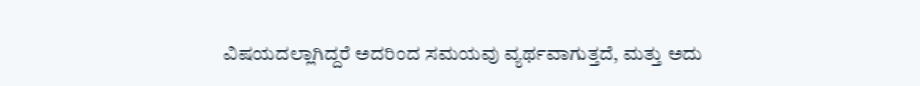ವಿಷಯದಲ್ಲಾಗಿದ್ದರೆ ಅದರಿಂದ ಸಮಯವು ವ್ಯರ್ಥವಾಗುತ್ತದೆ, ಮತ್ತು ಅದು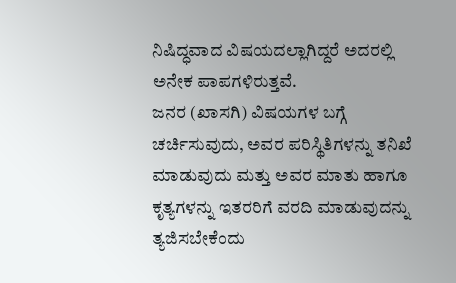ನಿಷಿದ್ಧವಾದ ವಿಷಯದಲ್ಲಾಗಿದ್ದರೆ ಅದರಲ್ಲಿ ಅನೇಕ ಪಾಪಗಳಿರುತ್ತವೆ.
ಜನರ (ಖಾಸಗಿ) ವಿಷಯಗಳ ಬಗ್ಗೆ ಚರ್ಚಿಸುವುದು, ಅವರ ಪರಿಸ್ಥಿತಿಗಳನ್ನು ತನಿಖೆ ಮಾಡುವುದು ಮತ್ತು ಅವರ ಮಾತು ಹಾಗೂ ಕೃತ್ಯಗಳನ್ನು ಇತರರಿಗೆ ವರದಿ ಮಾಡುವುದನ್ನು ತ್ಯಜಿಸಬೇಕೆಂದು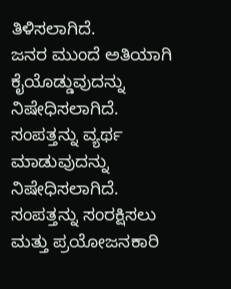ತಿಳಿಸಲಾಗಿದೆ.
ಜನರ ಮುಂದೆ ಅತಿಯಾಗಿ ಕೈಯೊಡ್ಡುವುದನ್ನು ನಿಷೇಧಿಸಲಾಗಿದೆ.
ಸಂಪತ್ತನ್ನು ವ್ಯರ್ಥ ಮಾಡುವುದನ್ನು ನಿಷೇಧಿಸಲಾಗಿದೆ. ಸಂಪತ್ತನ್ನು ಸಂರಕ್ಷಿಸಲು ಮತ್ತು ಪ್ರಯೋಜನಕಾರಿ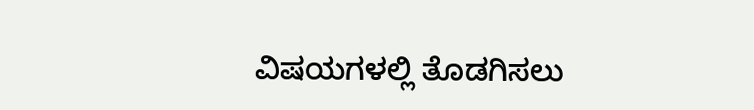ವಿಷಯಗಳಲ್ಲಿ ತೊಡಗಿಸಲು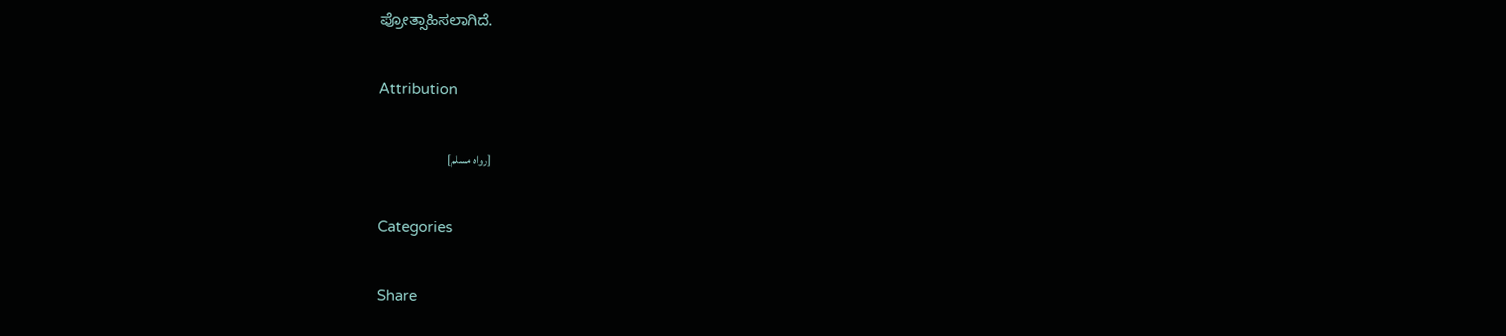ಪ್ರೋತ್ಸಾಹಿಸಲಾಗಿದೆ.

Attribution

[رواه مسلم]

Categories

Share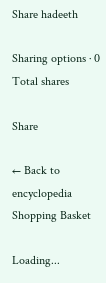Share hadeeth

Sharing options · 0 Total shares

Share

← Back to encyclopedia
Shopping Basket

Loading...